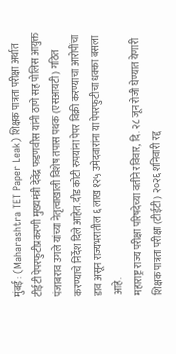मुंबई : (Maharashtra TET Paper Leak) शिक्षक पात्रता परीक्षा अर्थात टीईटी पेपरफुटीप्रकरणी मुख्यमंत्री देवेंद्र फडणवीस यांनी ठाणे सह पोलिस आयुक्त पंजाबराव उगले यांच्या नेतृत्वाखाली विशेष तपास पथक (एसआयटी) गठित करण्याचे निर्देश दिले आहेत. दीड कोटी रुपयांना पेपर विक्री करण्याचा आरोपींचा डाव असून राज्यभरातील ६ लाख १२५ उमेदवारांना या पेपरफुटीचा धक्का बसला आहे.
महाराष्ट्र राज्य परीक्षा परिषदेच्या वतीने रविवार, दि. २८ जून रोजी घेण्यात येणारी शिक्षक पात्रता परीक्षा (टीईटी) २०२६ शनिवारी रद्द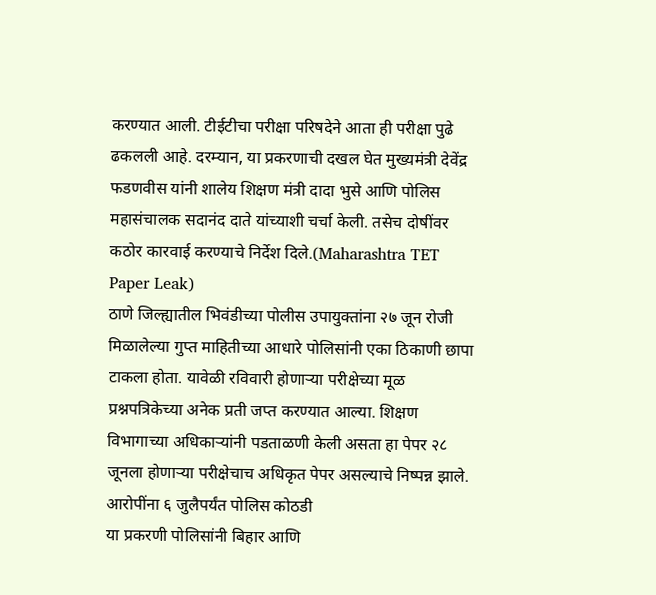करण्यात आली. टीईटीचा परीक्षा परिषदेने आता ही परीक्षा पुढे ढकलली आहे. दरम्यान, या प्रकरणाची दखल घेत मुख्यमंत्री देवेंद्र फडणवीस यांनी शालेय शिक्षण मंत्री दादा भुसे आणि पोलिस महासंचालक सदानंद दाते यांच्याशी चर्चा केली. तसेच दोषींवर कठोर कारवाई करण्याचे निर्देश दिले.(Maharashtra TET Paper Leak)
ठाणे जिल्ह्यातील भिवंडीच्या पोलीस उपायुक्तांना २७ जून रोजी मिळालेल्या गुप्त माहितीच्या आधारे पोलिसांनी एका ठिकाणी छापा टाकला होता. यावेळी रविवारी होणाऱ्या परीक्षेच्या मूळ प्रश्नपत्रिकेच्या अनेक प्रती जप्त करण्यात आल्या. शिक्षण विभागाच्या अधिकाऱ्यांनी पडताळणी केली असता हा पेपर २८ जूनला होणाऱ्या परीक्षेचाच अधिकृत पेपर असल्याचे निष्पन्न झाले.
आरोपींना ६ जुलैपर्यंत पोलिस कोठडी
या प्रकरणी पोलिसांनी बिहार आणि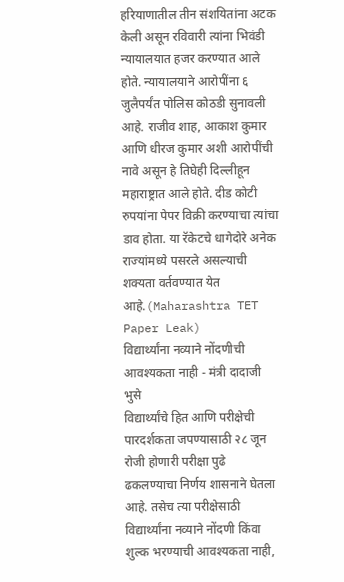हरियाणातील तीन संशयितांना अटक केली असून रविवारी त्यांना भिवंडी न्यायालयात हजर करण्यात आले होते. न्यायालयाने आरोपींना ६ जुलैपर्यंत पोलिस कोठडी सुनावली आहे. राजीव शाह, आकाश कुमार आणि धीरज कुमार अशी आरोपींची नावे असून हे तिघेही दिल्लीहून महाराष्ट्रात आले होते. दीड कोटी रुपयांना पेपर विक्री करण्याचा त्यांचा डाव होता. या रॅकेटचे धागेदोरे अनेक राज्यांमध्ये पसरले असल्याची शक्यता वर्तवण्यात येत आहे.(Maharashtra TET Paper Leak)
विद्यार्थ्यांना नव्याने नोंदणीची आवश्यकता नाही - मंत्री दादाजी भुसे
विद्यार्थ्यांचे हित आणि परीक्षेची पारदर्शकता जपण्यासाठी २८ जून रोजी होणारी परीक्षा पुढे ढकलण्याचा निर्णय शासनाने घेतला आहे. तसेच त्या परीक्षेसाठी विद्यार्थ्यांना नव्याने नोंदणी किंवा शुल्क भरण्याची आवश्यकता नाही,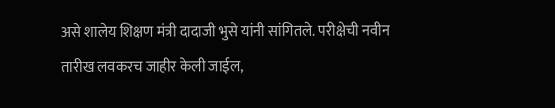असे शालेय शिक्षण मंत्री दादाजी भुसे यांनी सांगितले. परीक्षेची नवीन तारीख लवकरच जाहीर केली जाईल,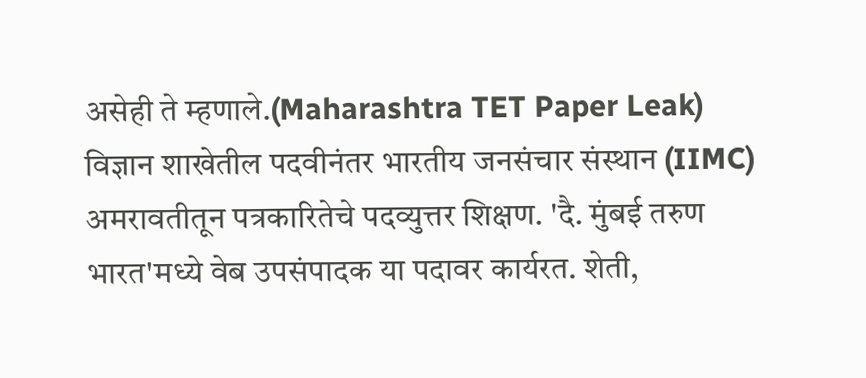असेही ते म्हणाले.(Maharashtra TET Paper Leak)
विज्ञान शाखेतील पदवीनंतर भारतीय जनसंचार संस्थान (IIMC) अमरावतीतून पत्रकारितेचे पदव्युत्तर शिक्षण. 'दै. मुंबई तरुण भारत'मध्ये वेब उपसंपादक या पदावर कार्यरत. शेती,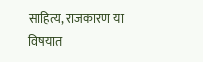साहित्य, राजकारण या विषयात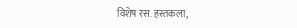विशेष रस. हस्तकला,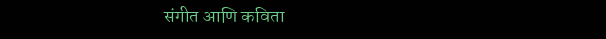संगीत आणि कविता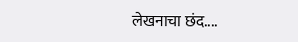लेखनाचा छंद....